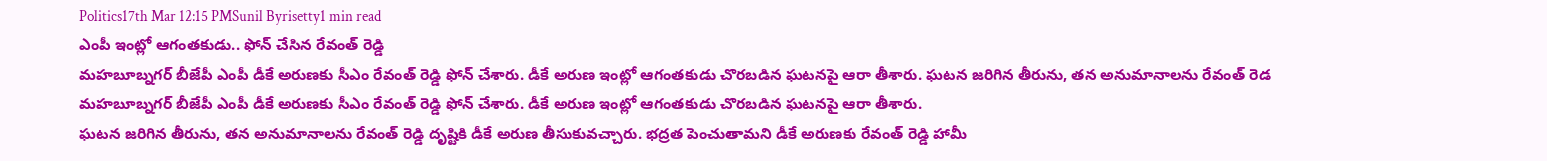Politics17th Mar 12:15 PMSunil Byrisetty1 min read
ఎంపీ ఇంట్లో ఆగంతకుడు.. ఫోన్ చేసిన రేవంత్ రెడ్డి
మహబూబ్నగర్ బీజేపీ ఎంపీ డీకే అరుణకు సీఎం రేవంత్ రెడ్డి ఫోన్ చేశారు. డీకే అరుణ ఇంట్లో ఆగంతకుడు చొరబడిన ఘటనపై ఆరా తీశారు. ఘటన జరిగిన తీరును, తన అనుమానాలను రేవంత్ రెడ
మహబూబ్నగర్ బీజేపీ ఎంపీ డీకే అరుణకు సీఎం రేవంత్ రెడ్డి ఫోన్ చేశారు. డీకే అరుణ ఇంట్లో ఆగంతకుడు చొరబడిన ఘటనపై ఆరా తీశారు.
ఘటన జరిగిన తీరును, తన అనుమానాలను రేవంత్ రెడ్డి దృష్టికి డీకే అరుణ తీసుకువచ్చారు. భద్రత పెంచుతామని డీకే అరుణకు రేవంత్ రెడ్డి హామీ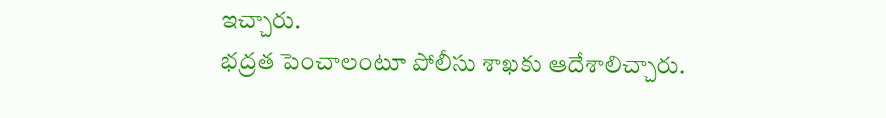ఇచ్చారు.
భద్రత పెంచాలంటూ పోలీసు శాఖకు ఆదేశాలిచ్చారు.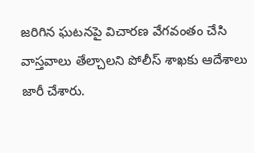జరిగిన ఘటనపై విచారణ వేగవంతం చేసి వాస్తవాలు తేల్చాలని పోలీస్ శాఖకు ఆదేశాలు జారీ చేశారు.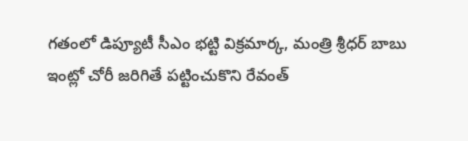గతంలో డిప్యూటీ సీఎం భట్టి విక్రమార్క, మంత్రి శ్రీధర్ బాబు ఇంట్లో చోరీ జరిగితే పట్టించుకొని రేవంత్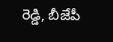రెడ్డి, బీజేపీ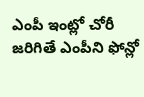ఎంపీ ఇంట్లో చోరీ జరిగితే ఎంపీని ఫోన్లో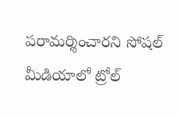పరామర్శించారని సోషల్ మీడియాలో ట్రోల్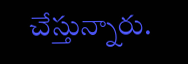చేస్తున్నారు.